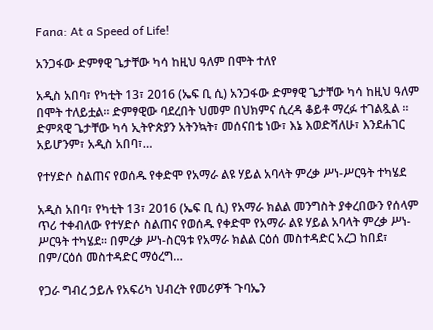Fana: At a Speed of Life!

አንጋፋው ድምፃዊ ጌታቸው ካሳ ከዚህ ዓለም በሞት ተለየ

አዲስ አበባ፣ የካቲት 13፣ 2016 (ኤፍ ቢ ሲ) አንጋፋው ድምፃዊ ጌታቸው ካሳ ከዚህ ዓለም በሞት ተለይቷል። ድምፃዊው ባደረበት ህመም በህክምና ሲረዳ ቆይቶ ማረፉ ተገልጿል ። ድምጻዊ ጌታቸው ካሳ ኢትዮጵያን አትንኳት፣ መሰናበቴ ነው፣ እኔ እወድሻለሁ፣ እንደሐገር አይሆንም፣ አዲስ አበባ፣…

የተሃድሶ ስልጠና የወሰዱ የቀድሞ የአማራ ልዩ ሃይል አባላት ምረቃ ሥነ-ሥርዓት ተካሄደ

አዲስ አበባ፣ የካቲት 13፣ 2016 (ኤፍ ቢ ሲ) የአማራ ክልል መንግስት ያቀረበውን የሰላም ጥሪ ተቀብለው የተሃድሶ ስልጠና የወሰዱ የቀድሞ የአማራ ልዩ ሃይል አባላት ምረቃ ሥነ-ሥርዓት ተካሄደ፡፡ በምረቃ ሥነ-ስርዓቱ የአማራ ክልል ርዕሰ መስተዳድር አረጋ ከበደ፣ በም/ርዕሰ መስተዳድር ማዕረግ…

የጋራ ግብረ ኃይሉ የአፍሪካ ህብረት የመሪዎች ጉባኤን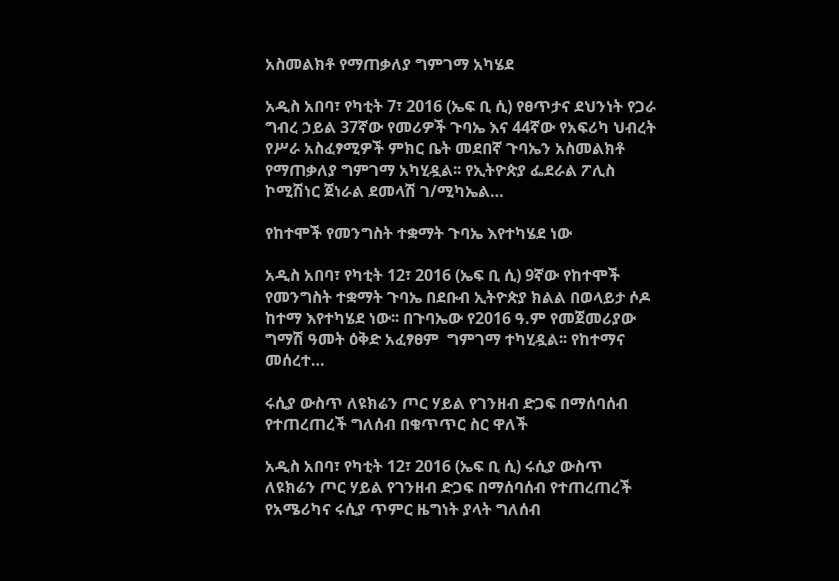አስመልክቶ የማጠቃለያ ግምገማ አካሄደ

አዲስ አበባ፣ የካቲት 7፣ 2016 (ኤፍ ቢ ሲ) የፀጥታና ደህንነት የጋራ ግብረ ኃይል 37ኛው የመሪዎች ጉባኤ እና 44ኛው የአፍሪካ ህብረት የሥራ አስፈፃሚዎች ምክር ቤት መደበኛ ጉባኤን አስመልክቶ የማጠቃለያ ግምገማ አካሂዷል፡፡ የኢትዮጵያ ፌደራል ፖሊስ ኮሚሽነር ጀነራል ደመላሽ ገ/ሚካኤል…

የከተሞች የመንግስት ተቋማት ጉባኤ እየተካሄደ ነው

አዲስ አበባ፣ የካቲት 12፣ 2016 (ኤፍ ቢ ሲ) 9ኛው የከተሞች የመንግስት ተቋማት ጉባኤ በደቡብ ኢትዮጵያ ክልል በወላይታ ሶዶ ከተማ እየተካሄደ ነው፡፡ በጉባኤው የ2016 ዓ.ም የመጀመሪያው ግማሽ ዓመት ዕቅድ አፈፃፀም  ግምገማ ተካሂዷል፡፡ የከተማና መሰረተ…

ሩሲያ ውስጥ ለዩክሬን ጦር ሃይል የገንዘብ ድጋፍ በማሰባሰብ የተጠረጠረች ግለሰብ በቁጥጥር ስር ዋለች

አዲስ አበባ፣ የካቲት 12፣ 2016 (ኤፍ ቢ ሲ) ሩሲያ ውስጥ ለዩክሬን ጦር ሃይል የገንዘብ ድጋፍ በማሰባሰብ የተጠረጠረች የአሜሪካና ሩሲያ ጥምር ዜግነት ያላት ግለሰብ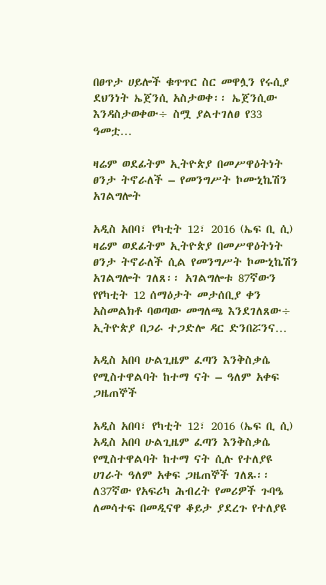በፀጥታ ሀይሎች ቁጥጥር ስር መዋሏን የሩሲያ ደህንነት ኤጀንሲ አስታወቀ፡፡ ኤጀንሲው እንዳስታወቀው÷ ስሟ ያልተገለፀ የ33 ዓመቷ…

ዛሬም ወደፊትም ኢትዮጵያ በመሥዋዕትነት ፀንታ ትኖራለች – የመንግሥት ኮሙኒኬሽን አገልግሎት

አዲስ አበባ፣ የካቲት 12፣ 2016 (ኤፍ ቢ ሲ) ዛሬም ወደፊትም ኢትዮጵያ በመሥዋዕትነት ፀንታ ትኖራለች ሲል የመንግሥት ኮሙኒኬሽን አገልግሎት ገለጸ፡፡ አገልግሎቱ 87ኛውን የየካቲት 12 ሰማዕታት መታሰቢያ ቀን አስመልክቶ ባወጣው መግለጫ እንደገለጸው÷ ኢትዮጵያ በጋራ ተጋድሎ ዳር ድንበሯንና…

አዲስ አበባ ሁልጊዜም ፈጣን እንቅስቃሴ የሚስተዋልባት ከተማ ናት – ዓለም አቀፍ ጋዜጠኞች

አዲስ አበባ፣ የካቲት 12፣ 2016 (ኤፍ ቢ ሲ) አዲስ አበባ ሁልጊዜም ፈጣን እንቅስቃሴ የሚስተዋልባት ከተማ ናት ሲሉ የተለያዩ ሀገራት ዓለም አቀፍ ጋዜጠኞች ገለጹ፡፡ ለ37ኛው የአፍሪካ ሕብረት የመሪዎች ጉባዔ ለመሳተፍ በመዲናዋ ቆይታ ያደረጉ የተለያዩ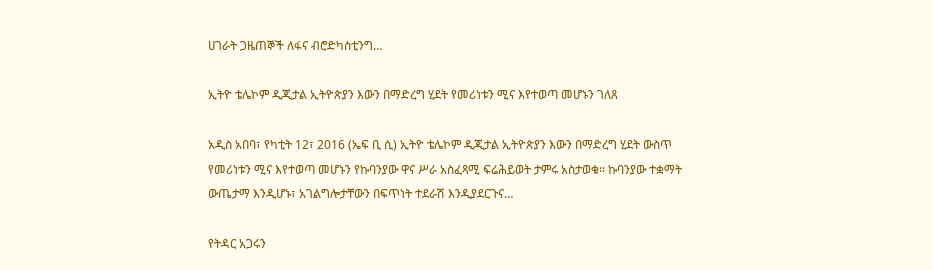ሀገራት ጋዜጠኞች ለፋና ብሮድካስቲንግ…

ኢትዮ ቴሌኮም ዲጂታል ኢትዮጵያን እውን በማድረግ ሂደት የመሪነቱን ሚና እየተወጣ መሆኑን ገለጸ

አዲስ አበባ፣ የካቲት 12፣ 2016 (ኤፍ ቢ ሲ) ኢትዮ ቴሌኮም ዲጂታል ኢትዮጵያን እውን በማድረግ ሂደት ውስጥ የመሪነቱን ሚና እየተወጣ መሆኑን የኩባንያው ዋና ሥራ አስፈጻሚ ፍሬሕይወት ታምሩ አስታወቁ፡፡ ኩባንያው ተቋማት ውጤታማ እንዲሆኑ፣ አገልግሎታቸውን በፍጥነት ተደራሽ እንዲያደርጉና…

የትዳር አጋሩን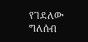የገደለው ግለሰብ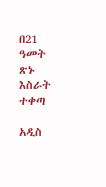በ21 ዓመት ጽኑ እስራት ተቀጣ

አዲስ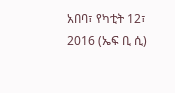አበባ፣ የካቲት 12፣ 2016 (ኤፍ ቢ ሲ)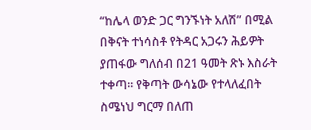“ከሌላ ወንድ ጋር ግንኙነት አለሽ” በሚል በቅናት ተነሳስቶ የትዳር አጋሩን ሕይዎት ያጠፋው ግለሰብ በ21 ዓመት ጽኑ እስራት ተቀጣ፡፡ የቅጣት ውሳኔው የተላለፈበት ስሜነህ ግርማ በለጠ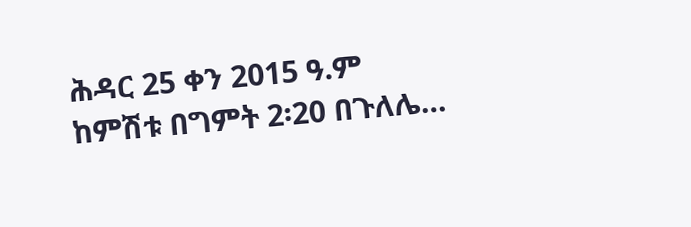ሕዳር 25 ቀን 2015 ዓ.ም ከምሽቱ በግምት 2፡20 በጉለሌ…